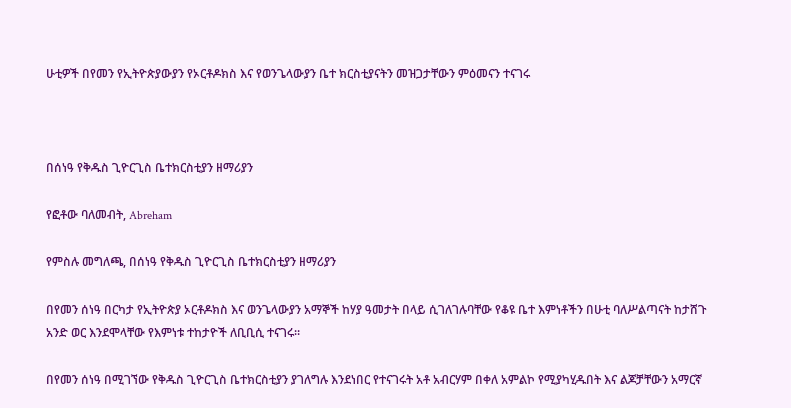ሁቲዎች በየመን የኢትዮጵያውያን የኦርቶዶክስ እና የወንጌላውያን ቤተ ክርስቲያናትን መዝጋታቸውን ምዕመናን ተናገሩ



በሰነዓ የቅዱስ ጊዮርጊስ ቤተክርስቲያን ዘማሪያን

የፎቶው ባለመብት, Abreham

የምስሉ መግለጫ, በሰነዓ የቅዱስ ጊዮርጊስ ቤተክርስቲያን ዘማሪያን

በየመን ሰነዓ በርካታ የኢትዮጵያ ኦርቶዶክስ እና ወንጌላውያን አማኞች ከሃያ ዓመታት በላይ ሲገለገሉባቸው የቆዩ ቤተ እምነቶችን በሁቲ ባለሥልጣናት ከታሸጉ አንድ ወር እንደሞላቸው የእምነቱ ተከታዮች ለቢቢሲ ተናገሩ።

በየመን ሰነዓ በሚገኘው የቅዱስ ጊዮርጊስ ቤተክርስቲያን ያገለግሉ እንደነበር የተናገሩት አቶ አብርሃም በቀለ አምልኮ የሚያካሂዱበት እና ልጆቻቸውን አማርኛ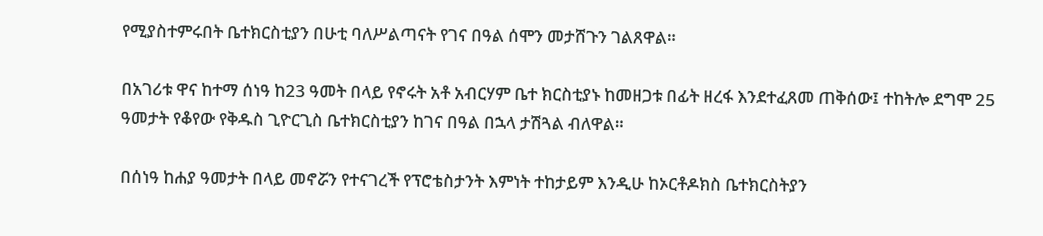የሚያስተምሩበት ቤተክርስቲያን በሁቲ ባለሥልጣናት የገና በዓል ሰሞን መታሸጉን ገልጸዋል።

በአገሪቱ ዋና ከተማ ሰነዓ ከ23 ዓመት በላይ የኖሩት አቶ አብርሃም ቤተ ክርስቲያኑ ከመዘጋቱ በፊት ዘረፋ እንደተፈጸመ ጠቅሰው፤ ተከትሎ ደግሞ 25 ዓመታት የቆየው የቅዱስ ጊዮርጊስ ቤተክርስቲያን ከገና በዓል በኋላ ታሽጓል ብለዋል።

በሰነዓ ከሐያ ዓመታት በላይ መኖሯን የተናገረች የፕሮቴስታንት እምነት ተከታይም እንዲሁ ከኦርቶዶክስ ቤተክርስትያን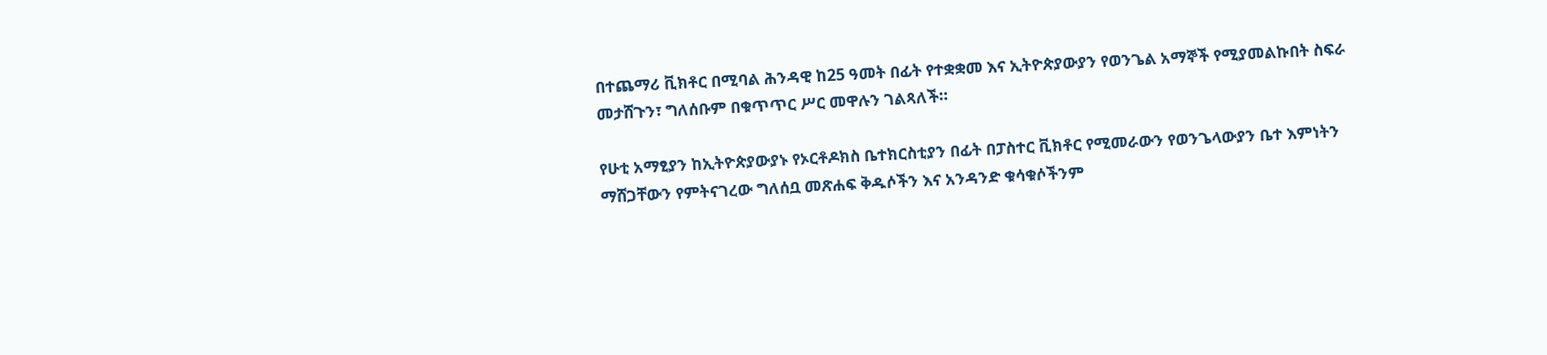በተጨማሪ ቪክቶር በሚባል ሕንዳዊ ከ25 ዓመት በፊት የተቋቋመ እና ኢትዮጵያውያን የወንጌል አማኞች የሚያመልኩበት ስፍራ መታሸጉን፣ ግለሰቡም በቁጥጥር ሥር መዋሉን ገልጻለች።

የሁቲ አማፂያን ከኢትዮጵያውያኑ የኦርቶዶክስ ቤተክርስቲያን በፊት በፓስተር ቪክቶር የሚመራውን የወንጌላውያን ቤተ እምነትን ማሸጋቸውን የምትናገረው ግለሰቧ መጽሐፍ ቅዱሶችን እና አንዳንድ ቁሳቁሶችንም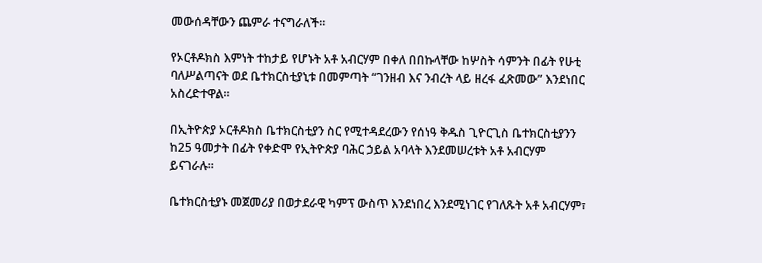መውሰዳቸውን ጨምራ ተናግራለች።

የኦርቶዶክስ እምነት ተከታይ የሆኑት አቶ አብርሃም በቀለ በበኩላቸው ከሦስት ሳምንት በፊት የሁቲ ባለሥልጣናት ወደ ቤተክርስቲያኒቱ በመምጣት “ገንዘብ እና ንብረት ላይ ዘረፋ ፈጽመው” እንደነበር አስረድተዋል።

በኢትዮጵያ ኦርቶዶክስ ቤተክርስቲያን ስር የሚተዳደረውን የሰነዓ ቅዱስ ጊዮርጊስ ቤተክርስቲያንን ከ25 ዓመታት በፊት የቀድሞ የኢትዮጵያ ባሕር ኃይል አባላት እንደመሠረቱት አቶ አብርሃም ይናገራሉ።

ቤተክርስቲያኑ መጀመሪያ በወታደራዊ ካምፕ ውስጥ እንደነበረ እንደሚነገር የገለጹት አቶ አብርሃም፣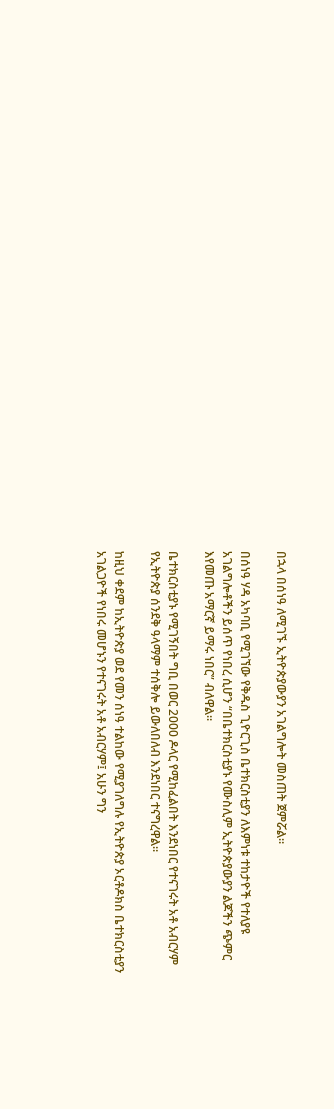በኋላ በሰነዓ ለሚገኙ ኢትዮጵያውያን አገልግሎት መስጠት ጀምሯል።

በሰነዓ ሃዳ አካባቢ የሚገኘው የቅዱስ ጊዮርጊስ ቤተክርስቲያን ለእምነቱ ተከታዮች የተለያዩ አገልግሎቶችን ይሰጥ የነበረ ሲሆን “በቤተክርስቲያኑ የሙስሊም ኢትዮጵያውያን ልጆችን ጭምር እየመጡ አማርኛ ይማሩ ነበር” ብለዋል።

ቤተክርስቲያኑ የሚገኝበት ግቢ በወር 2000 ዶላር የሚከፈልበት እንደነበር የተናገሩት አቶ አብርሃም የኢትዮጵያ ሰንደቅ ዓላማም ተሰቅሎ ይውለበለብ እንደነበር ተናግረዋል።

ከዚህ ቀደም ከኢትዮጵያ ወደ የመን ሰነዓ ተልከው የሚያገለግሉ የኢትዮጵያ ኦርቶዶክስ ቤተክርስቲያን አገልጋዮች የነበሩ መሆኑን የተናገሩት አቶ አብርሃም፤ አሁን ግን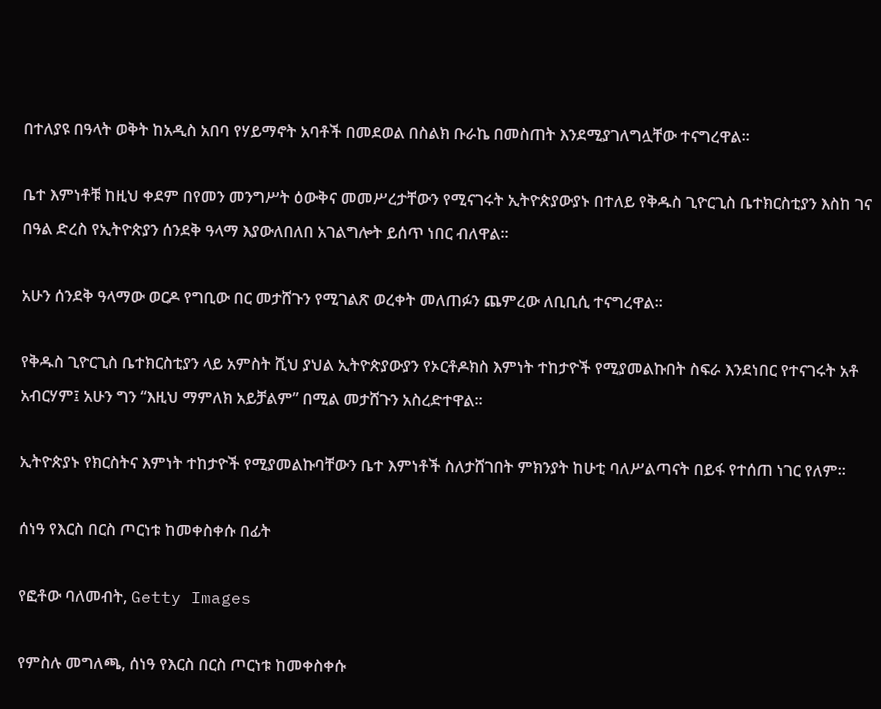በተለያዩ በዓላት ወቅት ከአዲስ አበባ የሃይማኖት አባቶች በመደወል በስልክ ቡራኬ በመስጠት እንደሚያገለግሏቸው ተናግረዋል።

ቤተ እምነቶቹ ከዚህ ቀደም በየመን መንግሥት ዕውቅና መመሥረታቸውን የሚናገሩት ኢትዮጵያውያኑ በተለይ የቅዱስ ጊዮርጊስ ቤተክርስቲያን እስከ ገና በዓል ድረስ የኢትዮጵያን ሰንደቅ ዓላማ እያውለበለበ አገልግሎት ይሰጥ ነበር ብለዋል።

አሁን ሰንደቅ ዓላማው ወርዶ የግቢው በር መታሸጉን የሚገልጽ ወረቀት መለጠፉን ጨምረው ለቢቢሲ ተናግረዋል።

የቅዱስ ጊዮርጊስ ቤተክርስቲያን ላይ አምስት ሺህ ያህል ኢትዮጵያውያን የኦርቶዶክስ እምነት ተከታዮች የሚያመልኩበት ስፍራ እንደነበር የተናገሩት አቶ አብርሃም፤ አሁን ግን “እዚህ ማምለክ አይቻልም” በሚል መታሸጉን አስረድተዋል።

ኢትዮጵያኑ የክርስትና እምነት ተከታዮች የሚያመልኩባቸውን ቤተ እምነቶች ስለታሸገበት ምክንያት ከሁቲ ባለሥልጣናት በይፋ የተሰጠ ነገር የለም።

ሰነዓ የእርስ በርስ ጦርነቱ ከመቀስቀሱ በፊት

የፎቶው ባለመብት, Getty Images

የምስሉ መግለጫ, ሰነዓ የእርስ በርስ ጦርነቱ ከመቀስቀሱ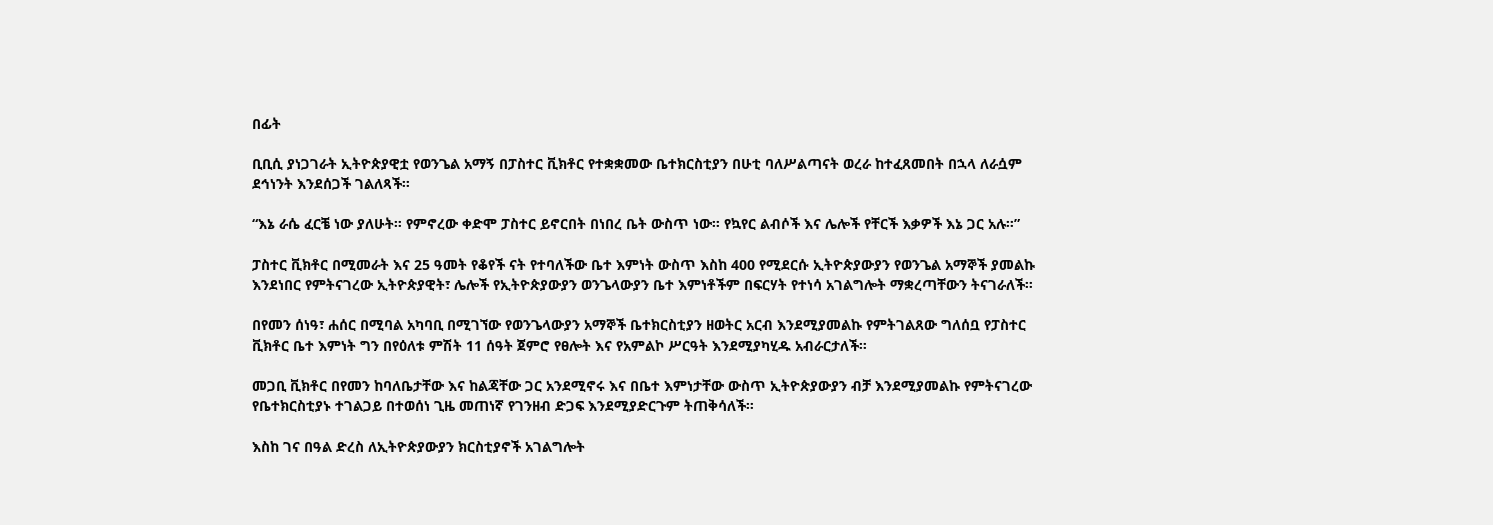በፊት

ቢቢሲ ያነጋገራት ኢትዮጵያዊቷ የወንጌል አማኝ በፓስተር ቪክቶር የተቋቋመው ቤተክርስቲያን በሁቲ ባለሥልጣናት ወረራ ከተፈጸመበት በኋላ ለራሷም ደኅነንት እንደሰጋች ገልለጻች።

“እኔ ራሴ ፈርቼ ነው ያለሁት። የምኖረው ቀድሞ ፓስተር ይኖርበት በነበረ ቤት ውስጥ ነው። የኳየር ልብሶች እና ሌሎች የቸርች እቃዎች እኔ ጋር አሉ።”

ፓስተር ቪክቶር በሚመራት እና 25 ዓመት የቆየች ናት የተባለችው ቤተ እምነት ውስጥ እስከ 400 የሚደርሱ ኢትዮጵያውያን የወንጌል አማኞች ያመልኩ እንደነበር የምትናገረው ኢትዮጵያዊት፣ ሌሎች የኢትዮጵያውያን ወንጌላውያን ቤተ እምነቶችም በፍርሃት የተነሳ አገልግሎት ማቋረጣቸውን ትናገራለች።

በየመን ሰነዓ፣ ሐሰር በሚባል አካባቢ በሚገኘው የወንጌላውያን አማኞች ቤተክርስቲያን ዘወትር አርብ እንደሚያመልኩ የምትገልጸው ግለሰቧ የፓስተር ቪክቶር ቤተ እምነት ግን በየዕለቱ ምሽት 11 ሰዓት ጀምሮ የፀሎት እና የአምልኮ ሥርዓት እንደሚያካሂዱ አብራርታለች።

መጋቢ ቪክቶር በየመን ከባለቤታቸው እና ከልጃቸው ጋር አንደሚኖሩ እና በቤተ እምነታቸው ውስጥ ኢትዮጵያውያን ብቻ እንደሚያመልኩ የምትናገረው የቤተክርስቲያኑ ተገልጋይ በተወሰነ ጊዜ መጠነኛ የገንዘብ ድጋፍ እንደሚያድርጉም ትጠቅሳለች።

እስከ ገና በዓል ድረስ ለኢትዮጵያውያን ክርስቲያኖች አገልግሎት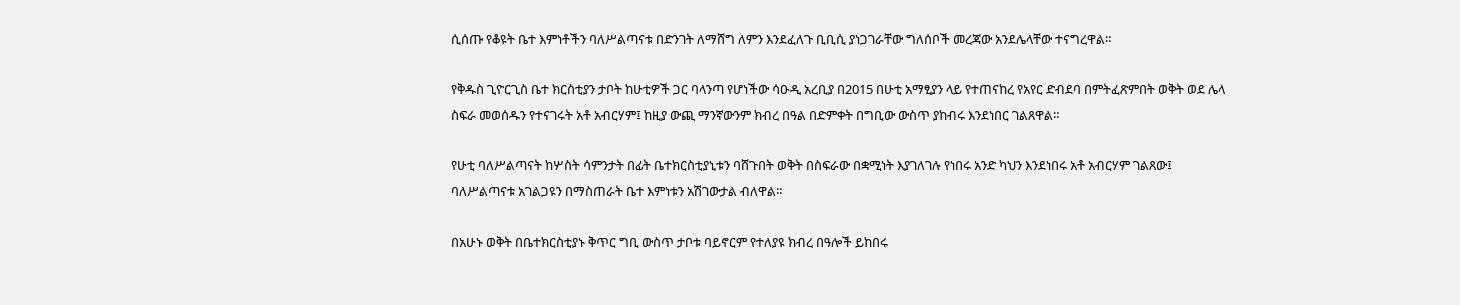ሲሰጡ የቆዩት ቤተ እምነቶችን ባለሥልጣናቱ በድንገት ለማሸግ ለምን እንደፈለጉ ቢቢሲ ያነጋገራቸው ግለሰቦች መረጃው አንደሌላቸው ተናግረዋል።

የቅዱስ ጊዮርጊስ ቤተ ክርስቲያን ታቦት ከሁቲዎች ጋር ባላንጣ የሆነችው ሳዑዲ አረቢያ በ2015 በሁቲ አማፂያን ላይ የተጠናከረ የአየር ድብደባ በምትፈጽምበት ወቅት ወደ ሌላ ስፍራ መወሰዱን የተናገሩት አቶ አብርሃም፤ ከዚያ ውጪ ማንኛውንም ክብረ በዓል በድምቀት በግቢው ውስጥ ያከብሩ እንደነበር ገልጸዋል።

የሁቲ ባለሥልጣናት ከሦስት ሳምንታት በፊት ቤተክርስቲያኒቱን ባሸጉበት ወቅት በስፍራው በቋሚነት እያገለገሉ የነበሩ አንድ ካህን እንደነበሩ አቶ አብርሃም ገልጸው፤ ባለሥልጣናቱ አገልጋዩን በማስጠራት ቤተ እምነቱን አሽገውታል ብለዋል።

በአሁኑ ወቅት በቤተክርስቲያኑ ቅጥር ግቢ ውስጥ ታቦቱ ባይኖርም የተለያዩ ክብረ በዓሎች ይከበሩ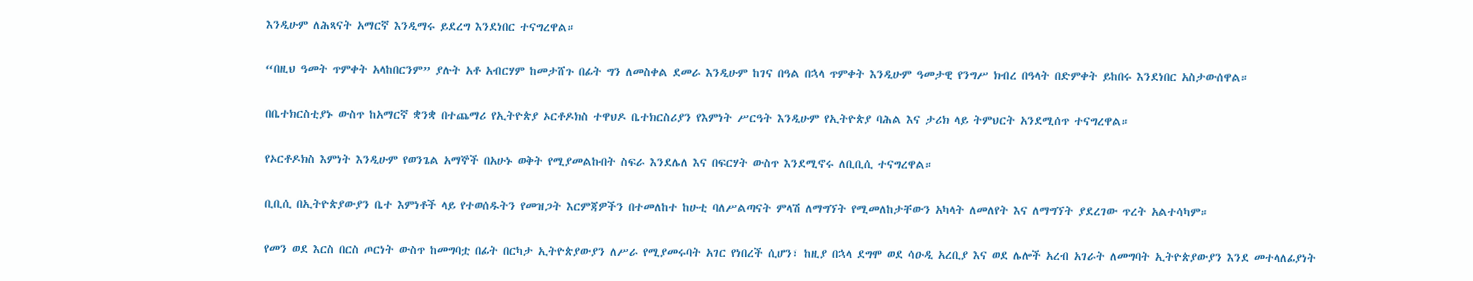እንዲሁም ለሕጻናት አማርኛ እንዲማሩ ይደረግ እንደነበር ተናግረዋል።

“በዚህ ዓመት ጥምቀት አላከበርንም” ያሉት አቶ አብርሃም ከመታሸጉ በፊት ግን ለመስቀል ደመራ እንዲሁም ከገና በዓል በኋላ ጥምቀት እንዲሁም ዓመታዊ የንግሥ ክብረ በዓላት በድምቀት ይከበሩ እንደነበር አስታውሰዋል።

በቤተክርስቲያኑ ውስጥ ከአማርኛ ቋንቋ በተጨማሪ የኢትዮጵያ ኦርቶዶክስ ተዋህዶ ቤተክርስሪያን የእምነት ሥርዓት እንዲሁም የኢትዮጵያ ባሕል እና ታሪክ ላይ ትምህርት አንደሚሰጥ ተናግረዋል።

የኦርቶዶክስ እምነት እንዲሁም የወንጌል አማኞች በአሁኑ ወቅት የሚያመልኩበት ስፍራ እንደሌለ እና በፍርሃት ውስጥ እንደሚኖሩ ለቢቢሲ ተናግረዋል።

ቢቢሲ በኢትዮጵያውያን ቤተ እምነቶች ላይ የተወሰዱትን የመዝጋት እርምጃዎችን በተመለከተ ከሁቲ ባለሥልጣናት ምላሽ ለማግኘት የሚመለከታቸውን አካላት ለመለየት እና ለማግኘት ያደረገው ጥረት አልተሳካም።

የመን ወደ እርስ በርስ ጦርነት ውስጥ ከመግባቷ በፊት በርካታ ኢትዮጵያውያን ለሥራ የሚያመሩባት አገር የነበረች ሲሆን፣ ከዚያ በኋላ ደግሞ ወደ ሳዑዲ አረቢያ እና ወደ ሌሎች አረብ አገራት ለመግባት ኢትዮጵያውያን እንደ መተላለፊያነት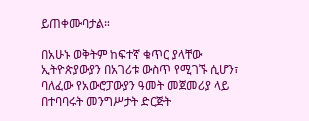ይጠቀሙባታል።

በአሁኑ ወቅትም ከፍተኛ ቁጥር ያላቸው ኢትዮጵያውያን በአገሪቱ ውስጥ የሚገኙ ሲሆን፣ ባለፈው የአውሮፓውያን ዓመት መጀመሪያ ላይ በተባባሩት መንግሥታት ድርጅት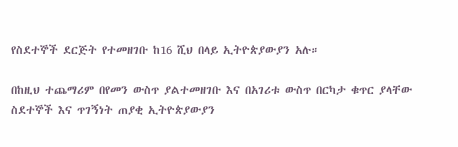የስደተኞች ደርጅት የተመዘገቡ ከ16 ሺህ በላይ ኢትዮጵያውያን አሉ።

በከዚህ ተጨማሪም በየመን ውስጥ ያልተመዘገቡ እና በአገሪቱ ውስጥ በርካታ ቁጥር ያላቸው ስደተኞች እና ጥገኝነት ጠያቂ ኢትዮጵያውያን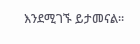እንደሚገኙ ይታመናል።